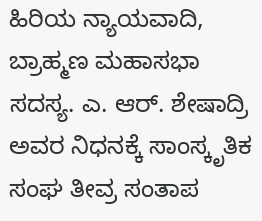ಹಿರಿಯ ನ್ಯಾಯವಾದಿ, ಬ್ರಾಹ್ಮಣ ಮಹಾಸಭಾ ಸದಸ್ಯ. ಎ. ಆರ್. ಶೇಷಾದ್ರಿ ಅವರ ನಿಧನಕ್ಕೆ ಸಾಂಸ್ಕೃತಿಕ ಸಂಘ ತೀವ್ರ ಸಂತಾಪ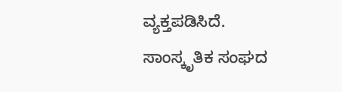ವ್ಯಕ್ತಪಡಿಸಿದೆ.
ಸಾಂಸ್ಕೃತಿಕ ಸಂಘದ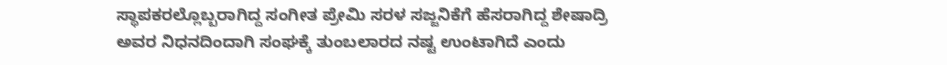ಸ್ಥಾಪಕರಲ್ಲೊಬ್ಬರಾಗಿದ್ದ ಸಂಗೀತ ಪ್ರೇಮಿ ಸರಳ ಸಜ್ಜನಿಕೆಗೆ ಹೆಸರಾಗಿದ್ದ ಶೇಷಾದ್ರಿ ಅವರ ನಿಧನದಿಂದಾಗಿ ಸಂಘಕ್ಕೆ ತುಂಬಲಾರದ ನಷ್ಟ ಉಂಟಾಗಿದೆ ಎಂದು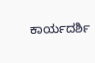ಕಾರ್ಯದರ್ಶಿ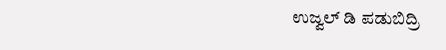ಉಜ್ವಲ್ ಡಿ ಪಡುಬಿದ್ರಿ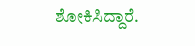ಶೋಕಿಸಿದ್ದಾರೆ.